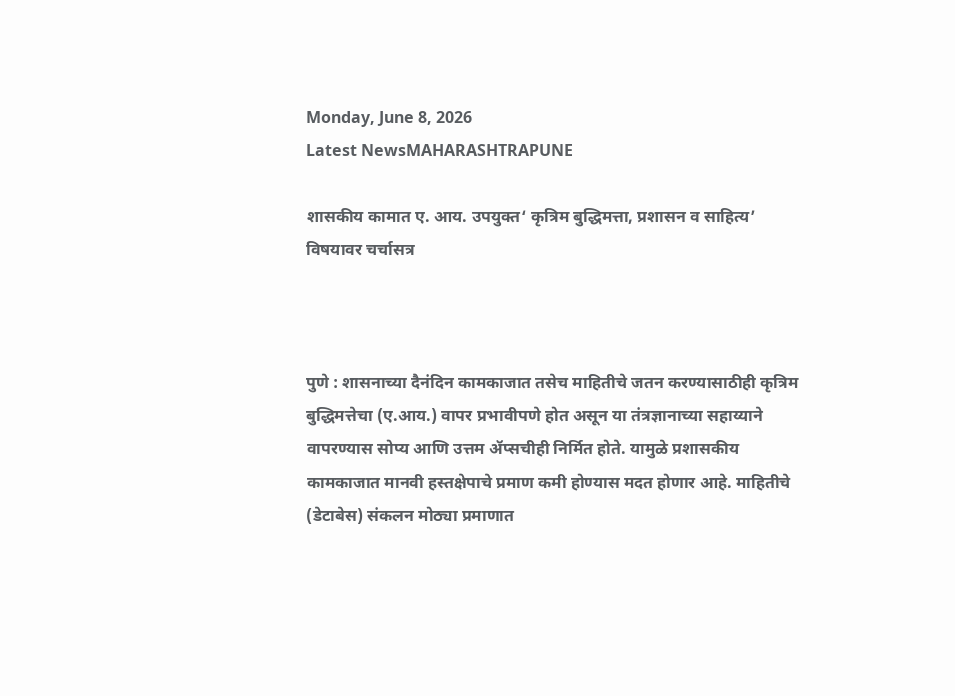Monday, June 8, 2026
Latest NewsMAHARASHTRAPUNE

शासकीय कामात ए. आय. उपयुक्त‌‘ कृत्रिम बुद्धिमत्ता, प्रशासन व साहित्य‌’ विषयावर चर्चासत्र



पुणे : शासनाच्या दैनंदिन कामकाजात तसेच माहितीचे जतन करण्यासाठीही कृत्रिम बुद्धिमत्तेचा (ए.आय.) वापर प्रभावीपणे होत असून या तंत्रज्ञानाच्या सहाय्याने वापरण्यास सोप्य आणि उत्तम ॲप्सचीही निर्मित होते. यामुळे प्रशासकीय कामकाजात मानवी हस्तक्षेपाचे प्रमाण कमी होण्यास मदत होणार आहे. माहितीचे (डेटाबेस) संकलन मोठ्या प्रमाणात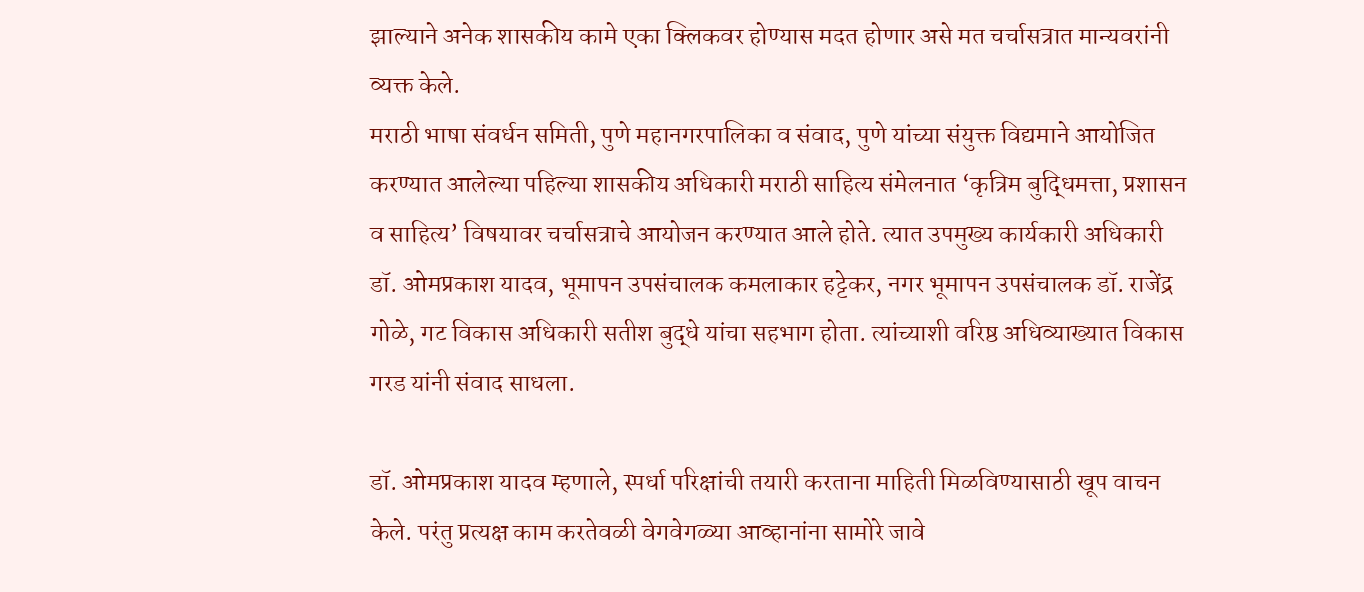झाल्याने अनेक शासकीय कामे एका क्लिकवर होण्यास मदत होणार असे मत चर्चासत्रात मान्यवरांनी व्यक्त केले.
मराठी भाषा संवर्धन समिती, पुणे महानगरपालिका व संवाद, पुणे यांच्या संयुक्त विद्यमाने आयोजित करण्यात आलेल्या पहिल्या शासकीय अधिकारी मराठी साहित्य संमेलनात ‌‘कृत्रिम बुद्धिमत्ता, प्रशासन व साहित्य‌’ विषयावर चर्चासत्राचे आयोजन करण्यात आले होते. त्यात उपमुख्य कार्यकारी अधिकारी डॉ. ओमप्रकाश यादव, भूमापन उपसंचालक कमलाकार हट्टेकर, नगर भूमापन उपसंचालक डॉ. राजेंद्र गोळे, गट विकास अधिकारी सतीश बुद्धे यांचा सहभाग होता. त्यांच्याशी वरिष्ठ अधिव्याख्यात विकास गरड यांनी संवाद साधला.

डॉ. ओमप्रकाश यादव म्हणाले, स्पर्धा परिक्षांची तयारी करताना माहिती मिळविण्यासाठी खूप वाचन केले. परंतु प्रत्यक्ष काम करतेवळी वेगवेगळ्या आव्हानांना सामोरे जावे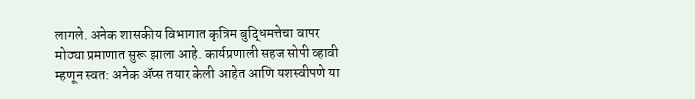लागले. अनेक शासकीय विभागात कृत्रिम बुद्धिमत्तेचा वापर मोठ्या प्रमाणात सुरू झाला आहे. कार्यप्रणाली सहज सोपी व्हावी म्हणून स्वत: अनेक ॲप्स तयार केली आहेत आणि यशस्वीपणे या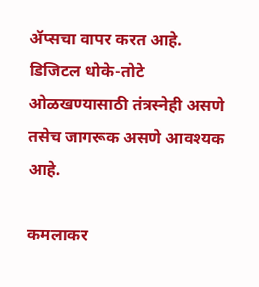ॲप्सचा वापर करत आहे. डिजिटल धोके-तोटे ओळखण्यासाठी तंत्रस्नेही असणे तसेच जागरूक असणे आवश्यक आहे.

कमलाकर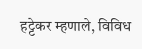हट्टेकर म्हणाले, विविध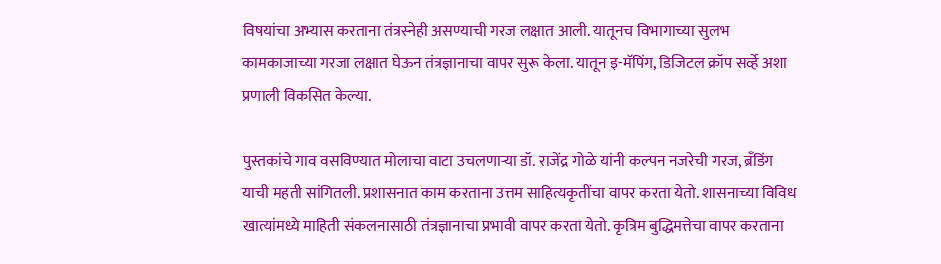विषयांचा अभ्यास करताना तंत्रस्नेही असण्याची गरज लक्षात आली. यातूनच विभागाच्या सुलभ कामकाजाच्या गरजा लक्षात घेऊन तंत्रज्ञानाचा वापर सुरू केला. यातून इ-मॅपिंग, डिजिटल क्रॉप सर्व्हे अशा प्रणाली विकसित केल्या.

पुस्तकांचे गाव वसविण्यात मोलाचा वाटा उचलणाऱ्या डॉ. राजेंद्र गोळे यांनी कल्पन नजरेची गरज, ब्रँडिंग याची महती सांगितली. प्रशासनात काम करताना उत्तम साहित्यकृतींचा वापर करता येतो. शासनाच्या विविध खात्यांमध्ये माहिती संकलनासाठी तंत्रज्ञानाचा प्रभावी वापर करता येतो. कृत्रिम बुद्धिमत्तेचा वापर करताना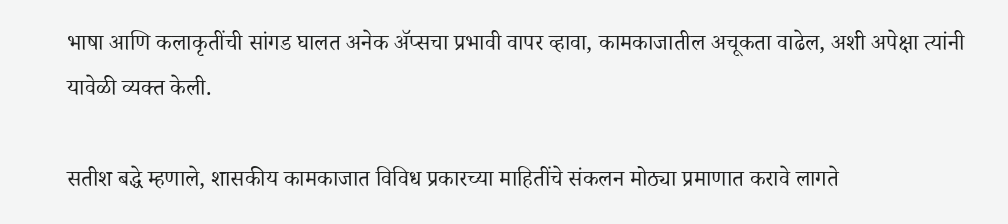भाषा आणि कलाकृतींची सांगड घालत अनेक ॲप्सचा प्रभावी वापर व्हावा, कामकाजातील अचूकता वाढेल, अशी अपेक्षा त्यांनी यावेळी व्यक्त केली.

सतीश बद्धे म्हणाले, शासकीय कामकाजात विविध प्रकारच्या माहितींचे संकलन मोठ्या प्रमाणात करावे लागते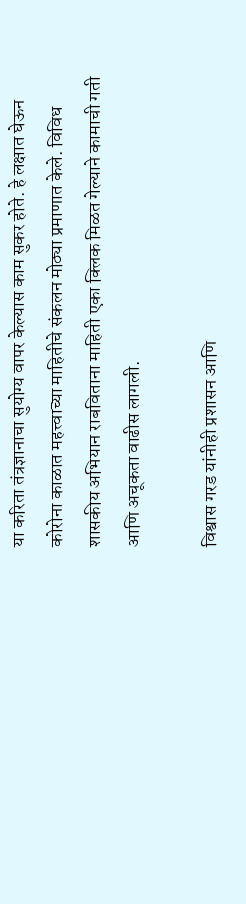या करिता तंत्रज्ञानाचा सुयोग्य वापर केल्यास काम सुकर होते. हे लक्षात घेऊन कोरोना काळात महत्त्वाच्या माहितीचे संकलन मोठ्या प्रमाणात केले. विविध शासकीय अभियान राबविताना माहिती एका क्लिक मिळत गेल्याने कामाची गती आणि अचूकता वाढीस लागली.

विश्वास गरड यांनीही प्रशासन आणि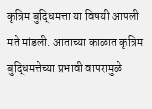कृत्रिम बुद्धिमत्ता या विषयी आपली मते मांडली. आताच्या काळात कृत्रिम बुद्धिमत्तेच्या प्रभावी वापरामुळे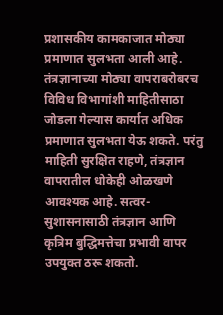प्रशासकीय कामकाजात मोठ्या प्रमाणात सुलभता आली आहे. तंत्रज्ञानाच्या मोठ्या वापराबरोबरच विविध विभागांशी माहितीसाठा जोडला गेल्यास कार्यात अधिक प्रमाणात सुलभता येऊ शकते. परंतु माहिती सुरक्षित राहणे, तंत्रज्ञान वापरातील धोकेही ओळखणे आवश्यक आहे. सत्वर-सुशासनासाठी तंत्रज्ञान आणि कृत्रिम बुद्धिमत्तेचा प्रभावी वापर उपयुक्त ठरू शकतो.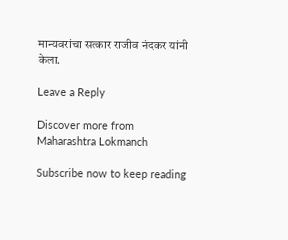मान्यवरांचा सत्कार राजीव नंदकर यांनी केला.

Leave a Reply

Discover more from Maharashtra Lokmanch

Subscribe now to keep reading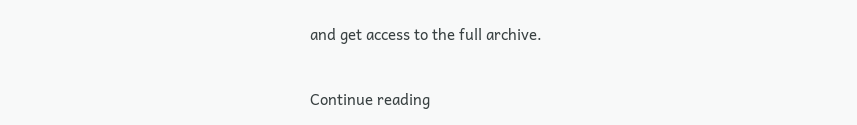and get access to the full archive.

Continue reading